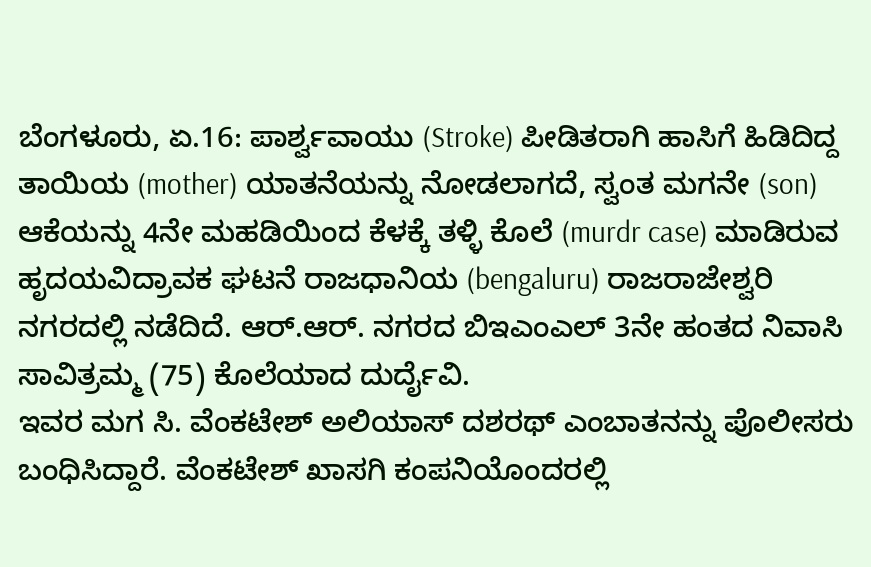ಬೆಂಗಳೂರು, ಏ.16: ಪಾರ್ಶ್ವವಾಯು (Stroke) ಪೀಡಿತರಾಗಿ ಹಾಸಿಗೆ ಹಿಡಿದಿದ್ದ ತಾಯಿಯ (mother) ಯಾತನೆಯನ್ನು ನೋಡಲಾಗದೆ, ಸ್ವಂತ ಮಗನೇ (son) ಆಕೆಯನ್ನು 4ನೇ ಮಹಡಿಯಿಂದ ಕೆಳಕ್ಕೆ ತಳ್ಳಿ ಕೊಲೆ (murdr case) ಮಾಡಿರುವ ಹೃದಯವಿದ್ರಾವಕ ಘಟನೆ ರಾಜಧಾನಿಯ (bengaluru) ರಾಜರಾಜೇಶ್ವರಿ ನಗರದಲ್ಲಿ ನಡೆದಿದೆ. ಆರ್.ಆರ್. ನಗರದ ಬಿಇಎಂಎಲ್ 3ನೇ ಹಂತದ ನಿವಾಸಿ ಸಾವಿತ್ರಮ್ಮ (75) ಕೊಲೆಯಾದ ದುರ್ದೈವಿ.
ಇವರ ಮಗ ಸಿ. ವೆಂಕಟೇಶ್ ಅಲಿಯಾಸ್ ದಶರಥ್ ಎಂಬಾತನನ್ನು ಪೊಲೀಸರು ಬಂಧಿಸಿದ್ದಾರೆ. ವೆಂಕಟೇಶ್ ಖಾಸಗಿ ಕಂಪನಿಯೊಂದರಲ್ಲಿ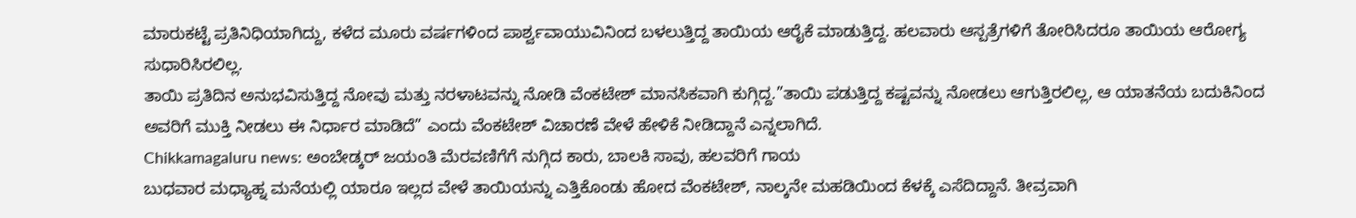ಮಾರುಕಟ್ಟೆ ಪ್ರತಿನಿಧಿಯಾಗಿದ್ದು, ಕಳೆದ ಮೂರು ವರ್ಷಗಳಿಂದ ಪಾರ್ಶ್ವವಾಯುವಿನಿಂದ ಬಳಲುತ್ತಿದ್ದ ತಾಯಿಯ ಆರೈಕೆ ಮಾಡುತ್ತಿದ್ದ. ಹಲವಾರು ಆಸ್ಪತ್ರೆಗಳಿಗೆ ತೋರಿಸಿದರೂ ತಾಯಿಯ ಆರೋಗ್ಯ ಸುಧಾರಿಸಿರಲಿಲ್ಲ.
ತಾಯಿ ಪ್ರತಿದಿನ ಅನುಭವಿಸುತ್ತಿದ್ದ ನೋವು ಮತ್ತು ನರಳಾಟವನ್ನು ನೋಡಿ ವೆಂಕಟೇಶ್ ಮಾನಸಿಕವಾಗಿ ಕುಗ್ಗಿದ್ದ.”ತಾಯಿ ಪಡುತ್ತಿದ್ದ ಕಷ್ಟವನ್ನು ನೋಡಲು ಆಗುತ್ತಿರಲಿಲ್ಲ, ಆ ಯಾತನೆಯ ಬದುಕಿನಿಂದ ಅವರಿಗೆ ಮುಕ್ತಿ ನೀಡಲು ಈ ನಿರ್ಧಾರ ಮಾಡಿದೆ” ಎಂದು ವೆಂಕಟೇಶ್ ವಿಚಾರಣೆ ವೇಳೆ ಹೇಳಿಕೆ ನೀಡಿದ್ದಾನೆ ಎನ್ನಲಾಗಿದೆ.
Chikkamagaluru news: ಅಂಬೇಡ್ಕರ್ ಜಯಂತಿ ಮೆರವಣಿಗೆಗೆ ನುಗ್ಗಿದ ಕಾರು, ಬಾಲಕಿ ಸಾವು, ಹಲವರಿಗೆ ಗಾಯ
ಬುಧವಾರ ಮಧ್ಯಾಹ್ನ ಮನೆಯಲ್ಲಿ ಯಾರೂ ಇಲ್ಲದ ವೇಳೆ ತಾಯಿಯನ್ನು ಎತ್ತಿಕೊಂಡು ಹೋದ ವೆಂಕಟೇಶ್, ನಾಲ್ಕನೇ ಮಹಡಿಯಿಂದ ಕೆಳಕ್ಕೆ ಎಸೆದಿದ್ದಾನೆ. ತೀವ್ರವಾಗಿ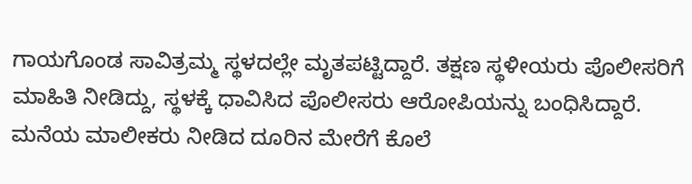ಗಾಯಗೊಂಡ ಸಾವಿತ್ರಮ್ಮ ಸ್ಥಳದಲ್ಲೇ ಮೃತಪಟ್ಟಿದ್ದಾರೆ. ತಕ್ಷಣ ಸ್ಥಳೀಯರು ಪೊಲೀಸರಿಗೆ ಮಾಹಿತಿ ನೀಡಿದ್ದು, ಸ್ಥಳಕ್ಕೆ ಧಾವಿಸಿದ ಪೊಲೀಸರು ಆರೋಪಿಯನ್ನು ಬಂಧಿಸಿದ್ದಾರೆ. ಮನೆಯ ಮಾಲೀಕರು ನೀಡಿದ ದೂರಿನ ಮೇರೆಗೆ ಕೊಲೆ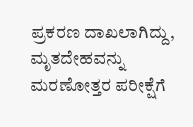ಪ್ರಕರಣ ದಾಖಲಾಗಿದ್ದು, ಮೃತದೇಹವನ್ನು ಮರಣೋತ್ತರ ಪರೀಕ್ಷೆಗೆ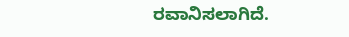ರವಾನಿಸಲಾಗಿದೆ.